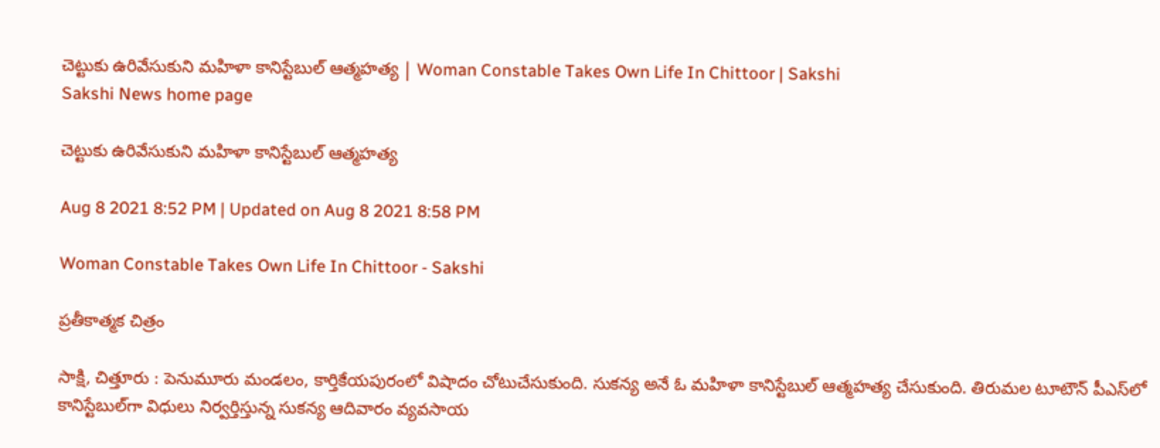చెట్టుకు ఉరివేసుకుని మహిళా కానిస్టేబుల్ ఆత్మహత్య | Woman Constable Takes Own Life In Chittoor | Sakshi
Sakshi News home page

చెట్టుకు ఉరివేసుకుని మహిళా కానిస్టేబుల్ ఆత్మహత్య

Aug 8 2021 8:52 PM | Updated on Aug 8 2021 8:58 PM

Woman Constable Takes Own Life In Chittoor - Sakshi

ప్రతీకాత్మక చిత్రం

సాక్షి, చిత్తూరు : పెనుమూరు మండలం, కార్తికేయపురంలో విషాదం చోటుచేసుకుంది. సుకన్య అనే ఓ మహిళా కానిస్టేబుల్‌ ఆత్మహత్య చేసుకుంది. తిరుమల టూటౌన్‌ పీఎస్‌లో కానిస్టేబుల్‌గా విధులు నిర్వర్తిస్తున్న సుకన్య ఆదివారం వ్యవసాయ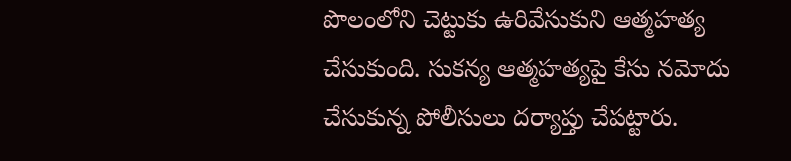పొలంలోని చెట్టుకు ఉరివేసుకుని ఆత్మహత్య చేసుకుంది. సుకన్య ఆత్మహత్యపై కేసు నమోదు చేసుకున్న పోలీసులు దర్యాప్తు చేపట్టారు.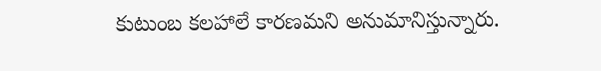కుటుంబ కలహాలే కారణమని అనుమానిస్తున్నారు.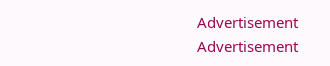Advertisement
Advertisement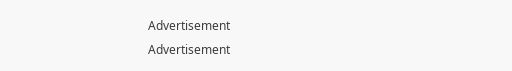Advertisement
Advertisement